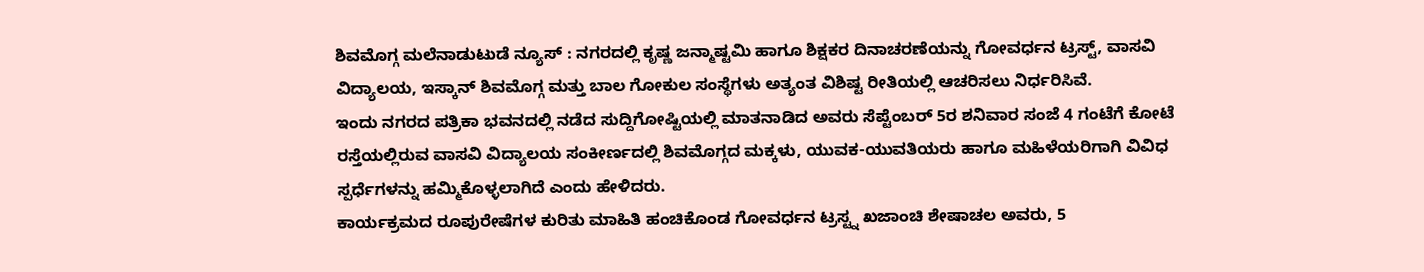ಶಿವಮೊಗ್ಗ ಮಲೆನಾಡುಟುಡೆ ನ್ಯೂಸ್ : ನಗರದಲ್ಲಿ ಕೃಷ್ಣ ಜನ್ಮಾಷ್ಟಮಿ ಹಾಗೂ ಶಿಕ್ಷಕರ ದಿನಾಚರಣೆಯನ್ನು ಗೋವರ್ಧನ ಟ್ರಸ್ಟ್, ವಾಸವಿ ವಿದ್ಯಾಲಯ, ಇಸ್ಕಾನ್ ಶಿವಮೊಗ್ಗ ಮತ್ತು ಬಾಲ ಗೋಕುಲ ಸಂಸ್ಥೆಗಳು ಅತ್ಯಂತ ವಿಶಿಷ್ಟ ರೀತಿಯಲ್ಲಿ ಆಚರಿಸಲು ನಿರ್ಧರಿಸಿವೆ.
ಇಂದು ನಗರದ ಪತ್ರಿಕಾ ಭವನದಲ್ಲಿ ನಡೆದ ಸುದ್ದಿಗೋಷ್ಟಿಯಲ್ಲಿ ಮಾತನಾಡಿದ ಅವರು ಸೆಪ್ಟೆಂಬರ್ 5ರ ಶನಿವಾರ ಸಂಜೆ 4 ಗಂಟೆಗೆ ಕೋಟೆ ರಸ್ತೆಯಲ್ಲಿರುವ ವಾಸವಿ ವಿದ್ಯಾಲಯ ಸಂಕೀರ್ಣದಲ್ಲಿ ಶಿವಮೊಗ್ಗದ ಮಕ್ಕಳು, ಯುವಕ-ಯುವತಿಯರು ಹಾಗೂ ಮಹಿಳೆಯರಿಗಾಗಿ ವಿವಿಧ ಸ್ಪರ್ಧೆಗಳನ್ನು ಹಮ್ಮಿಕೊಳ್ಳಲಾಗಿದೆ ಎಂದು ಹೇಳಿದರು.
ಕಾರ್ಯಕ್ರಮದ ರೂಪುರೇಷೆಗಳ ಕುರಿತು ಮಾಹಿತಿ ಹಂಚಿಕೊಂಡ ಗೋವರ್ಧನ ಟ್ರಸ್ಟ್ನ ಖಜಾಂಚಿ ಶೇಷಾಚಲ ಅವರು, 5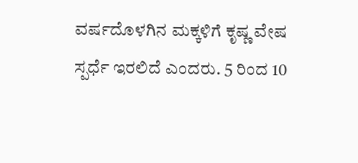ವರ್ಷದೊಳಗಿನ ಮಕ್ಕಳಿಗೆ ಕೃಷ್ಣ ವೇಷ ಸ್ಪರ್ಧೆ ಇರಲಿದೆ ಎಂದರು. 5 ರಿಂದ 10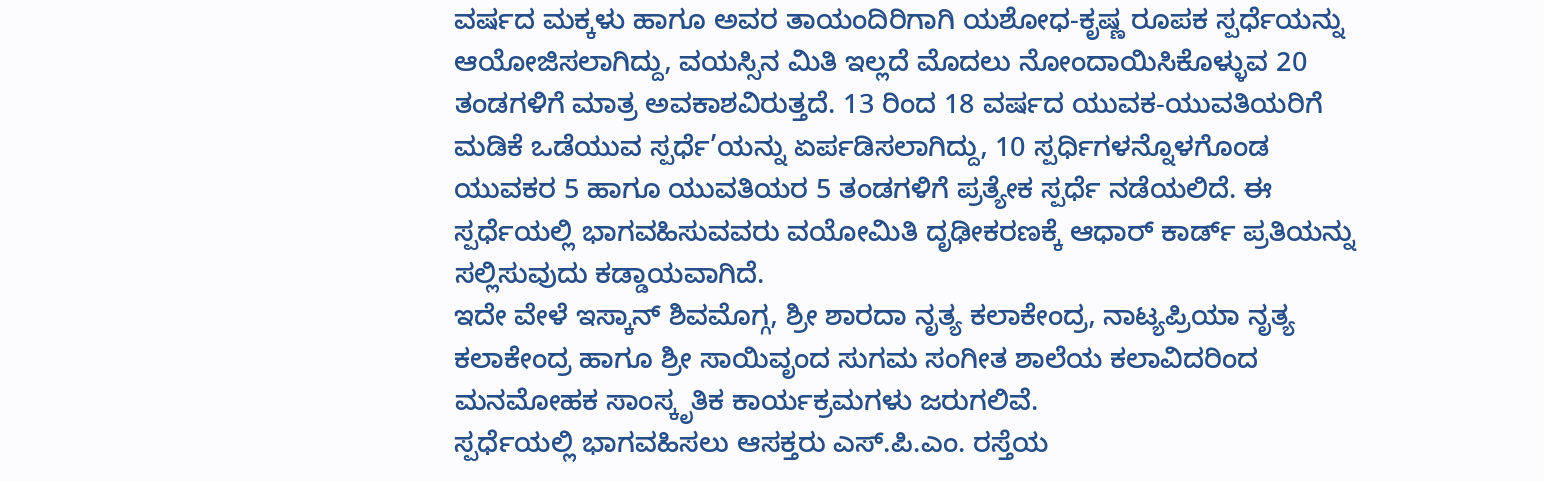ವರ್ಷದ ಮಕ್ಕಳು ಹಾಗೂ ಅವರ ತಾಯಂದಿರಿಗಾಗಿ ಯಶೋಧ-ಕೃಷ್ಣ ರೂಪಕ ಸ್ಪರ್ಧೆಯನ್ನು ಆಯೋಜಿಸಲಾಗಿದ್ದು, ವಯಸ್ಸಿನ ಮಿತಿ ಇಲ್ಲದೆ ಮೊದಲು ನೋಂದಾಯಿಸಿಕೊಳ್ಳುವ 20 ತಂಡಗಳಿಗೆ ಮಾತ್ರ ಅವಕಾಶವಿರುತ್ತದೆ. 13 ರಿಂದ 18 ವರ್ಷದ ಯುವಕ-ಯುವತಿಯರಿಗೆ ಮಡಿಕೆ ಒಡೆಯುವ ಸ್ಪರ್ಧೆ’ಯನ್ನು ಏರ್ಪಡಿಸಲಾಗಿದ್ದು, 10 ಸ್ಪರ್ಧಿಗಳನ್ನೊಳಗೊಂಡ ಯುವಕರ 5 ಹಾಗೂ ಯುವತಿಯರ 5 ತಂಡಗಳಿಗೆ ಪ್ರತ್ಯೇಕ ಸ್ಪರ್ಧೆ ನಡೆಯಲಿದೆ. ಈ ಸ್ಪರ್ಧೆಯಲ್ಲಿ ಭಾಗವಹಿಸುವವರು ವಯೋಮಿತಿ ದೃಢೀಕರಣಕ್ಕೆ ಆಧಾರ್ ಕಾರ್ಡ್ ಪ್ರತಿಯನ್ನು ಸಲ್ಲಿಸುವುದು ಕಡ್ಡಾಯವಾಗಿದೆ.
ಇದೇ ವೇಳೆ ಇಸ್ಕಾನ್ ಶಿವಮೊಗ್ಗ, ಶ್ರೀ ಶಾರದಾ ನೃತ್ಯ ಕಲಾಕೇಂದ್ರ, ನಾಟ್ಯಪ್ರಿಯಾ ನೃತ್ಯ ಕಲಾಕೇಂದ್ರ ಹಾಗೂ ಶ್ರೀ ಸಾಯಿವೃಂದ ಸುಗಮ ಸಂಗೀತ ಶಾಲೆಯ ಕಲಾವಿದರಿಂದ ಮನಮೋಹಕ ಸಾಂಸ್ಕೃತಿಕ ಕಾರ್ಯಕ್ರಮಗಳು ಜರುಗಲಿವೆ.
ಸ್ಪರ್ಧೆಯಲ್ಲಿ ಭಾಗವಹಿಸಲು ಆಸಕ್ತರು ಎಸ್.ಪಿ.ಎಂ. ರಸ್ತೆಯ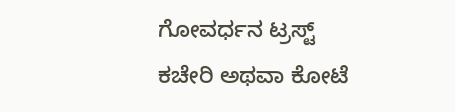ಗೋವರ್ಧನ ಟ್ರಸ್ಟ್ ಕಚೇರಿ ಅಥವಾ ಕೋಟೆ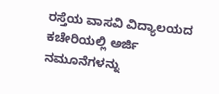ರಸ್ತೆಯ ವಾಸವಿ ವಿದ್ಯಾಲಯದ ಕಚೇರಿಯಲ್ಲಿ ಅರ್ಜಿ ನಮೂನೆಗಳನ್ನು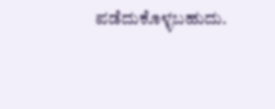ಪಡೆದುಕೊಳ್ಳಬಹುದು.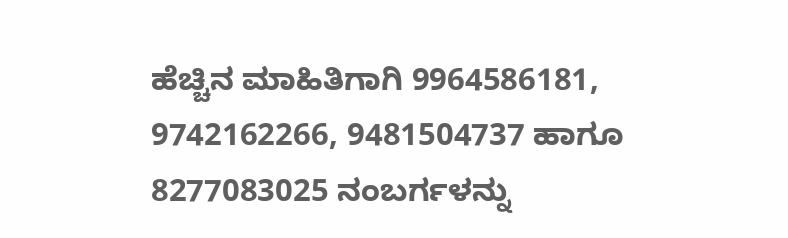ಹೆಚ್ಚಿನ ಮಾಹಿತಿಗಾಗಿ 9964586181, 9742162266, 9481504737 ಹಾಗೂ 8277083025 ನಂಬರ್ಗಳನ್ನು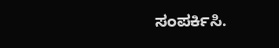ಸಂಪರ್ಕಿಸಿ.